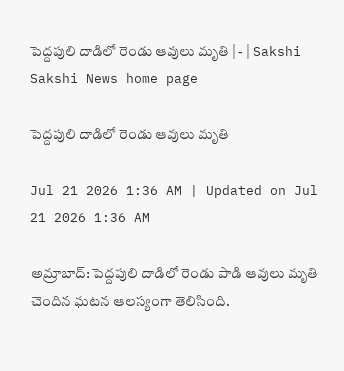పెద్దపులి దాడిలో రెండు ఆవులు మృతి | - | Sakshi
Sakshi News home page

పెద్దపులి దాడిలో రెండు ఆవులు మృతి

Jul 21 2026 1:36 AM | Updated on Jul 21 2026 1:36 AM

అమ్రాబాద్‌: పెద్దపులి దాడిలో రెండు పాడి ఆవులు మృతి చెందిన ఘటన ఆలస్యంగా తెలిసింది.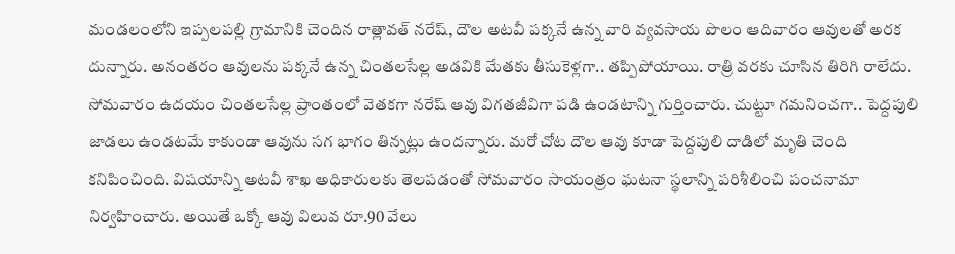మండలంలోని ఇప్పలపల్లి గ్రామానికి చెందిన రాత్లావత్‌ నరేష్‌, దౌల అటవీ పక్కనే ఉన్న వారి వ్యవసాయ పొలం ఆదివారం ఆవులతో అరక దున్నారు. అనంతరం ఆవులను పక్కనే ఉన్న చింతలసేల్ల అడవికి మేతకు తీసుకెళ్లగా.. తప్పిపోయాయి. రాత్రి వరకు చూసిన తిరిగి రాలేదు. సోమవారం ఉదయం చింతలసేల్ల ప్రాంతంలో వెతకగా నరేష్‌ ఆవు విగతజీవిగా పడి ఉండటాన్ని గుర్తించారు. చుట్టూ గమనించగా.. పెద్దపులి జాడలు ఉండటమే కాకుండా ఆవును సగ భాగం తిన్నట్లు ఉందన్నారు. మరో చోట దౌల ఆవు కూడా పెద్దపులి దాడిలో మృతి చెంది కనిపించింది. విషయాన్ని అటవీ శాఖ అధికారులకు తెలపడంతో సోమవారం సాయంత్రం ఘటనా స్థలాన్ని పరిశీలించి పంచనామా నిర్వహించారు. అయితే ఒక్కో ఆవు విలువ రూ.90 వేలు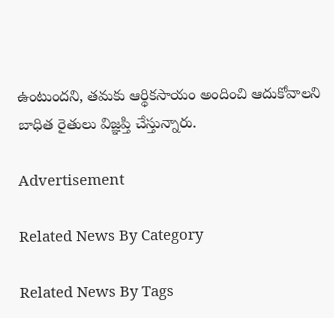ఉంటుందని, తమకు ఆర్థికసాయం అందించి ఆదుకోవాలని బాధిత రైతులు విజ్ఞప్తి చేస్తున్నారు.

Advertisement

Related News By Category

Related News By Tags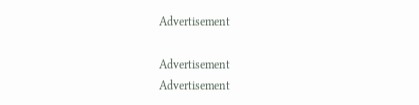Advertisement

Advertisement
Advertisement